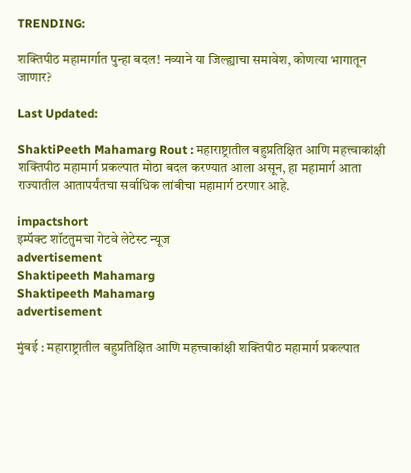TRENDING:

शक्तिपीठ महामार्गात पुन्हा बदल! नव्याने या जिल्ह्याचा समावेश, कोणत्या भागातून जाणार?

Last Updated:

ShaktiPeeth Mahamarg Rout : महाराष्ट्रातील बहुप्रतिक्षित आणि महत्त्वाकांक्षी शक्तिपीठ महामार्ग प्रकल्पात मोठा बदल करण्यात आला असून, हा महामार्ग आता राज्यातील आतापर्यंतचा सर्वाधिक लांबीचा महामार्ग ठरणार आहे.

impactshort
इम्पॅक्ट शॉटतुमचा गेटवे लेटेस्ट न्यूज
advertisement
Shaktipeeth Mahamarg
Shaktipeeth Mahamarg
advertisement

मुंबई : महाराष्ट्रातील बहुप्रतिक्षित आणि महत्त्वाकांक्षी शक्तिपीठ महामार्ग प्रकल्पात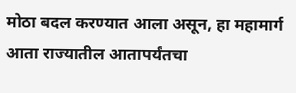मोठा बदल करण्यात आला असून, हा महामार्ग आता राज्यातील आतापर्यंतचा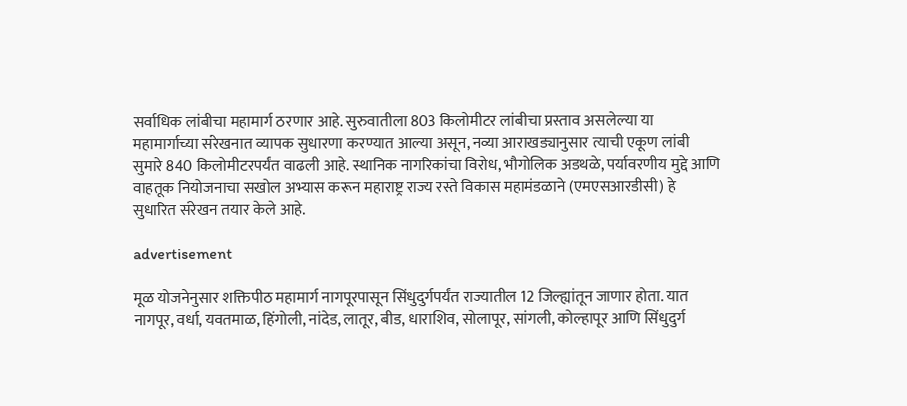सर्वाधिक लांबीचा महामार्ग ठरणार आहे. सुरुवातीला 803 किलोमीटर लांबीचा प्रस्ताव असलेल्या या महामार्गाच्या संरेखनात व्यापक सुधारणा करण्यात आल्या असून, नव्या आराखड्यानुसार त्याची एकूण लांबी सुमारे 840 किलोमीटरपर्यंत वाढली आहे. स्थानिक नागरिकांचा विरोध, भौगोलिक अडथळे, पर्यावरणीय मुद्दे आणि वाहतूक नियोजनाचा सखोल अभ्यास करून महाराष्ट्र राज्य रस्ते विकास महामंडळाने (एमएसआरडीसी) हे सुधारित संरेखन तयार केले आहे.

advertisement

मूळ योजनेनुसार शक्तिपीठ महामार्ग नागपूरपासून सिंधुदुर्गपर्यंत राज्यातील 12 जिल्ह्यांतून जाणार होता. यात नागपूर, वर्धा, यवतमाळ, हिंगोली, नांदेड, लातूर, बीड, धाराशिव, सोलापूर, सांगली, कोल्हापूर आणि सिंधुदुर्ग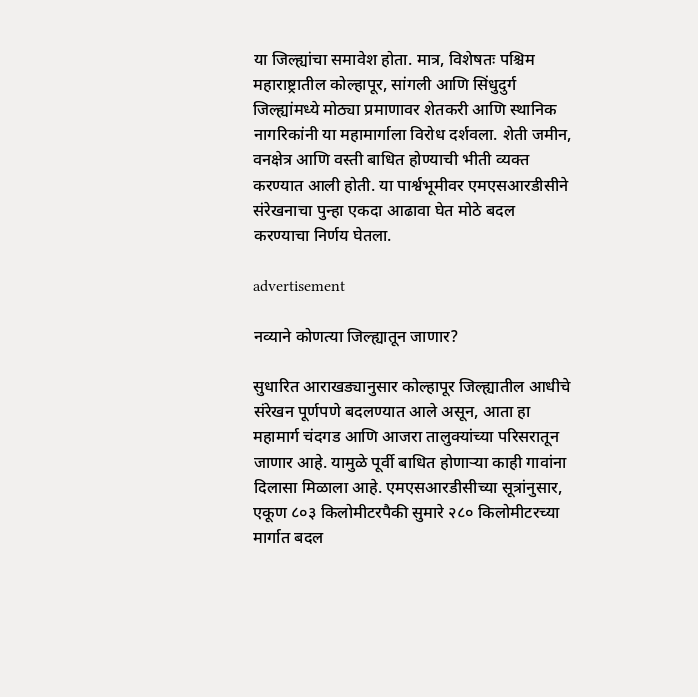या जिल्ह्यांचा समावेश होता. मात्र, विशेषतः पश्चिम महाराष्ट्रातील कोल्हापूर, सांगली आणि सिंधुदुर्ग जिल्ह्यांमध्ये मोठ्या प्रमाणावर शेतकरी आणि स्थानिक नागरिकांनी या महामार्गाला विरोध दर्शवला. शेती जमीन, वनक्षेत्र आणि वस्ती बाधित होण्याची भीती व्यक्त करण्यात आली होती. या पार्श्वभूमीवर एमएसआरडीसीने संरेखनाचा पुन्हा एकदा आढावा घेत मोठे बदल करण्याचा निर्णय घेतला.

advertisement

नव्याने कोणत्या जिल्ह्यातून जाणार?

सुधारित आराखड्यानुसार कोल्हापूर जिल्ह्यातील आधीचे संरेखन पूर्णपणे बदलण्यात आले असून, आता हा महामार्ग चंदगड आणि आजरा तालुक्यांच्या परिसरातून जाणार आहे. यामुळे पूर्वी बाधित होणाऱ्या काही गावांना दिलासा मिळाला आहे. एमएसआरडीसीच्या सूत्रांनुसार, एकूण ८०३ किलोमीटरपैकी सुमारे २८० किलोमीटरच्या मार्गात बदल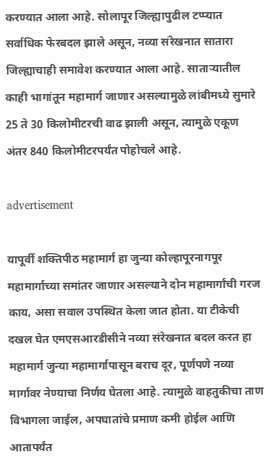करण्यात आला आहे. सोलापूर जिल्ह्यापुढील टप्प्यात सर्वाधिक फेरबदल झाले असून, नव्या संरेखनात सातारा जिल्ह्याचाही समावेश करण्यात आला आहे. साताऱ्यातील काही भागांतून महामार्ग जाणार असल्यामुळे लांबीमध्ये सुमारे 25 ते 30 किलोमीटरची वाढ झाली असून, त्यामुळे एकूण अंतर 840 किलोमीटरपर्यंत पोहोचले आहे.

advertisement

यापूर्वी शक्तिपीठ महामार्ग हा जुन्या कोल्हापूरनागपूर महामार्गाच्या समांतर जाणार असल्याने दोन महामार्गांची गरज काय, असा सवाल उपस्थित केला जात होता. या टीकेची दखल घेत एमएसआरडीसीने नव्या संरेखनात बदल करत हा महामार्ग जुन्या महामार्गापासून बराच दूर, पूर्णपणे नव्या मार्गावर नेण्याचा निर्णय घेतला आहे. त्यामुळे वाहतुकीचा ताण विभागला जाईल, अपघातांचे प्रमाण कमी होईल आणि आतापर्यंत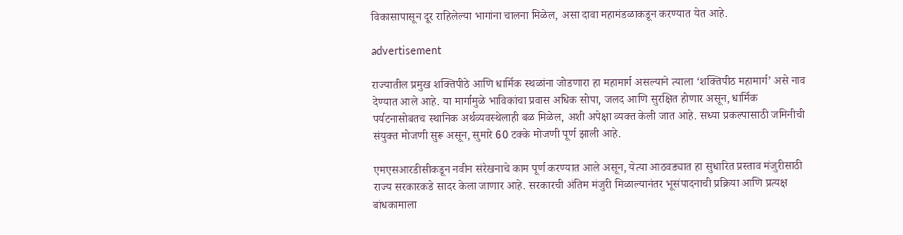विकासापासून दूर राहिलेल्या भागांना चालना मिळेल, असा दावा महामंडळाकडून करण्यात येत आहे.

advertisement

राज्यातील प्रमुख शक्तिपीठे आणि धार्मिक स्थळांना जोडणारा हा महामार्ग असल्याने त्याला ‘शक्तिपीठ महामार्ग’ असे नाव देण्यात आले आहे. या मार्गामुळे भाविकांचा प्रवास अधिक सोपा, जलद आणि सुरक्षित होणार असून, धार्मिक पर्यटनासोबतच स्थानिक अर्थव्यवस्थेलाही बळ मिळेल, अशी अपेक्षा व्यक्त केली जात आहे. सध्या प्रकल्पासाठी जमिनीची संयुक्त मोजणी सुरू असून, सुमारे 60 टक्के मोजणी पूर्ण झाली आहे.

एमएसआरडीसीकडून नवीन संरेखनाचे काम पूर्ण करण्यात आले असून, येत्या आठवड्यात हा सुधारित प्रस्ताव मंजुरीसाठी राज्य सरकारकडे सादर केला जाणार आहे. सरकारची अंतिम मंजुरी मिळाल्यानंतर भूसंपादनाची प्रक्रिया आणि प्रत्यक्ष बांधकामाला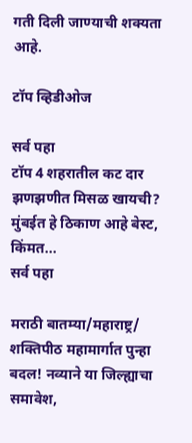गती दिली जाण्याची शक्यता आहे.

टॉप व्हिडीओज

सर्व पहा
टॉप 4 शहरातील कट दार झणझणीत मिसळ खायची? मुंबईत हे ठिकाण आहे बेस्ट, किंमत...
सर्व पहा

मराठी बातम्या/महाराष्ट्र/
शक्तिपीठ महामार्गात पुन्हा बदल! नव्याने या जिल्ह्याचा समावेश,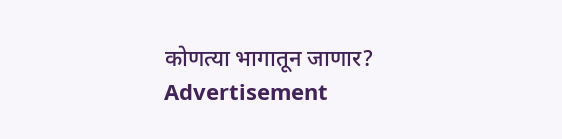कोणत्या भागातून जाणार?
Advertisement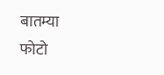बातम्या
फोटो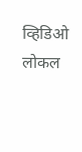व्हिडिओ
लोकल